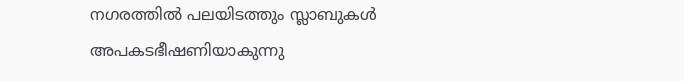നഗരത്തിൽ പലയിടത്തും സ്ലാബുകൾ അപകടഭീഷണിയാകുന്നു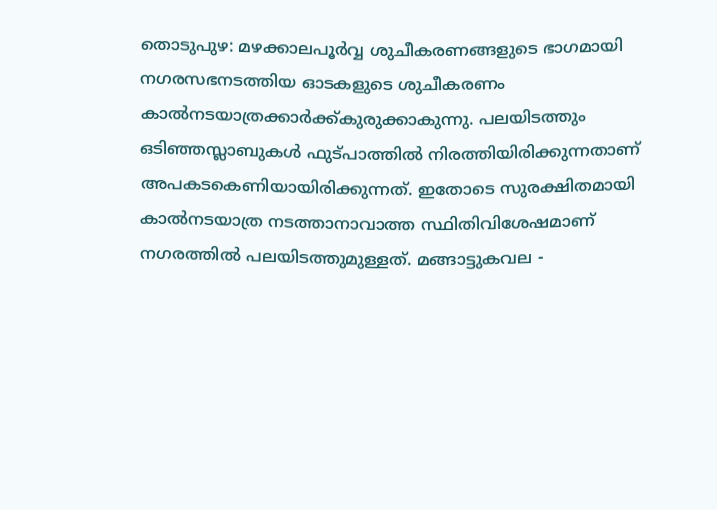തൊടുപുഴ: മഴക്കാലപൂർവ്വ ശുചീകരണങ്ങളുടെ ഭാഗമായി നഗരസഭനടത്തിയ ഓടകളുടെ ശുചീകരണം കാൽനടയാത്രക്കാർക്ക്കുരുക്കാകുന്നു. പലയിടത്തും ഒടിഞ്ഞസ്ലാബുകൾ ഫുട്പാത്തിൽ നിരത്തിയിരിക്കുന്നതാണ് അപകടകെണിയായിരിക്കുന്നത്. ഇതോടെ സുരക്ഷിതമായി കാൽനടയാത്ര നടത്താനാവാത്ത സ്ഥിതിവിശേഷമാണ് നഗരത്തിൽ പലയിടത്തുമുള്ളത്. മങ്ങാട്ടുകവല -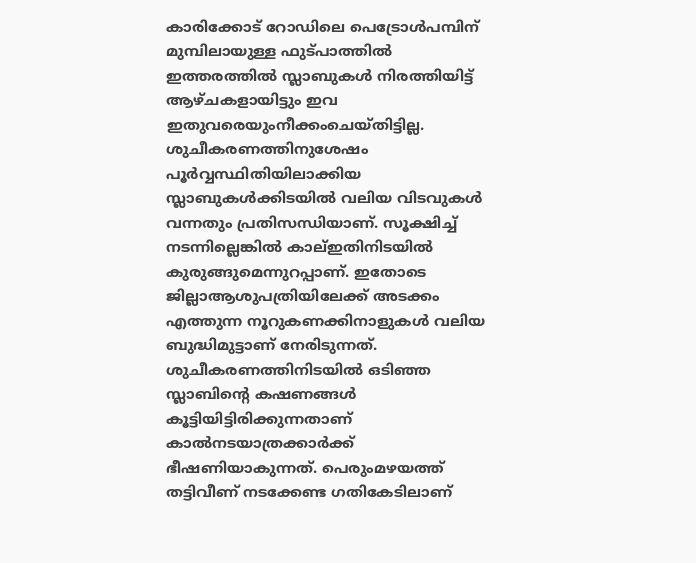കാരിക്കോട് റോഡിലെ പെട്രോൾപമ്പിന് മുമ്പിലായുള്ള ഫുട്പാത്തിൽ ഇത്തരത്തിൽ സ്ലാബുകൾ നിരത്തിയിട്ട് ആഴ്ചകളായിട്ടും ഇവ ഇതുവരെയുംനീക്കംചെയ്തിട്ടില്ല. ശുചീകരണത്തിനുശേഷം പൂർവ്വസ്ഥിതിയിലാക്കിയ സ്ലാബുകൾക്കിടയിൽ വലിയ വിടവുകൾ വന്നതും പ്രതിസന്ധിയാണ്. സൂക്ഷിച്ച് നടന്നില്ലെങ്കിൽ കാല്ഇതിനിടയിൽ കുരുങ്ങുമെന്നുറപ്പാണ്. ഇതോടെ ജില്ലാആശുപത്രിയിലേക്ക് അടക്കം എത്തുന്ന നൂറുകണക്കിനാളുകൾ വലിയ ബുദ്ധിമുട്ടാണ് നേരിടുന്നത്. ശുചീകരണത്തിനിടയിൽ ഒടിഞ്ഞ സ്ലാബിന്റെ കഷണങ്ങൾ കൂട്ടിയിട്ടിരിക്കുന്നതാണ് കാൽനടയാത്രക്കാർക്ക് ഭീഷണിയാകുന്നത്. പെരുംമഴയത്ത് തട്ടിവീണ് നടക്കേണ്ട ഗതികേടിലാണ്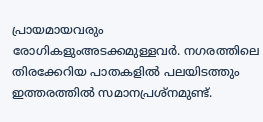പ്രായമായവരും രോഗികളുംഅടക്കമുള്ളവർ. നഗരത്തിലെ തിരക്കേറിയ പാതകളിൽ പലയിടത്തും ഇത്തരത്തിൽ സമാനപ്രശ്നമുണ്ട്.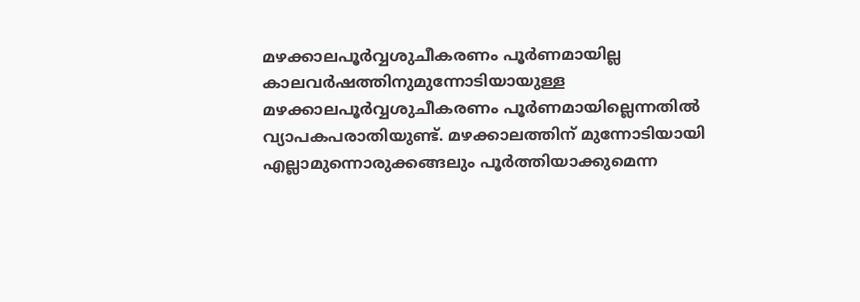മഴക്കാലപൂർവ്വശുചീകരണം പൂർണമായില്ല
കാലവർഷത്തിനുമുന്നോടിയായുള്ള മഴക്കാലപൂർവ്വശുചീകരണം പൂർണമായില്ലെന്നതിൽ വ്യാപകപരാതിയുണ്ട്. മഴക്കാലത്തിന് മുന്നോടിയായി എല്ലാമുന്നൊരുക്കങ്ങലും പൂർത്തിയാക്കുമെന്ന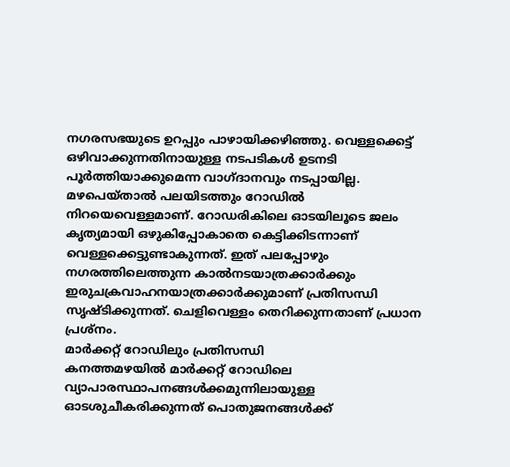നഗരസഭയുടെ ഉറപ്പും പാഴായിക്കഴിഞ്ഞു. വെള്ളക്കെട്ട് ഒഴിവാക്കുന്നതിനായുള്ള നടപടികൾ ഉടനടി പൂർത്തിയാക്കുമെന്ന വാഗ്ദാനവും നടപ്പായില്ല. മഴപെയ്താൽ പലയിടത്തും റോഡിൽ നിറയെവെള്ളമാണ്. റോഡരികിലെ ഓടയിലൂടെ ജലം കൃത്യമായി ഒഴുകിപ്പോകാതെ കെട്ടിക്കിടന്നാണ് വെള്ളക്കെട്ടുണ്ടാകുന്നത്. ഇത് പലപ്പോഴും നഗരത്തിലെത്തുന്ന കാൽനടയാത്രക്കാർക്കും ഇരുചക്രവാഹനയാത്രക്കാർക്കുമാണ് പ്രതിസന്ധി സൃഷ്ടിക്കുന്നത്. ചെളിവെള്ളം തെറിക്കുന്നതാണ് പ്രധാന പ്രശ്നം.
മാർക്കറ്റ് റോഡിലും പ്രതിസന്ധി
കനത്തമഴയിൽ മാർക്കറ്റ് റോഡിലെ വ്യാപാരസ്ഥാപനങ്ങൾക്കമുന്നിലായുള്ള ഓടശുചീകരിക്കുന്നത് പൊതുജനങ്ങൾക്ക്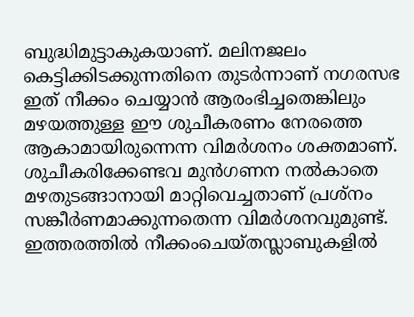ബുദ്ധിമുട്ടാകുകയാണ്. മലിനജലം കെട്ടിക്കിടക്കുന്നതിനെ തുടർന്നാണ് നഗരസഭ ഇത് നീക്കം ചെയ്യാൻ ആരംഭിച്ചതെങ്കിലും മഴയത്തുള്ള ഈ ശുചീകരണം നേരത്തെ ആകാമായിരുന്നെന്ന വിമർശനം ശക്തമാണ്. ശുചീകരിക്കേണ്ടവ മുൻഗണന നൽകാതെ മഴതുടങ്ങാനായി മാറ്റിവെച്ചതാണ് പ്രശ്നം സങ്കീർണമാക്കുന്നതെന്ന വിമർശനവുമുണ്ട്. ഇത്തരത്തിൽ നീക്കംചെയ്തസ്ലാബുകളിൽ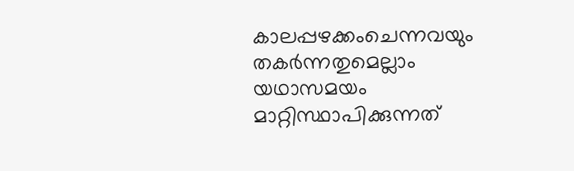കാലപ്പഴക്കംചെന്നവയും തകർന്നതുമെല്ലാം യഥാസമയം മാറ്റിസ്ഥാപിക്കുന്നത്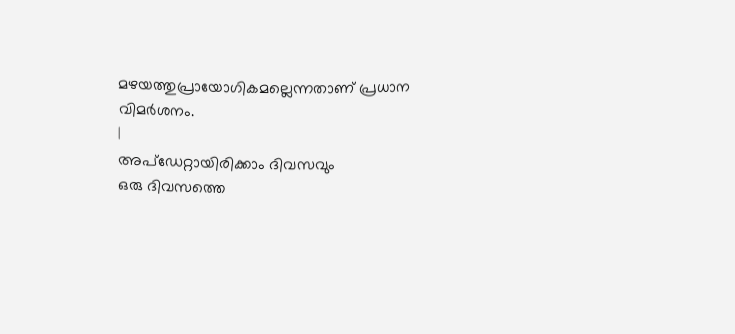മഴയത്തുപ്രായോഗികമല്ലെന്നതാണ് പ്രധാന വിമർശനം.
|
അപ്ഡേറ്റായിരിക്കാം ദിവസവും
ഒരു ദിവസത്തെ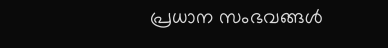പ്രധാന സംഭവങ്ങൾ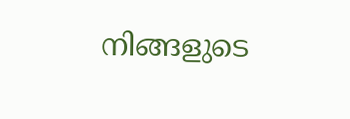നിങ്ങളുടെ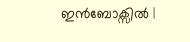ഇൻബോക്സിൽ |